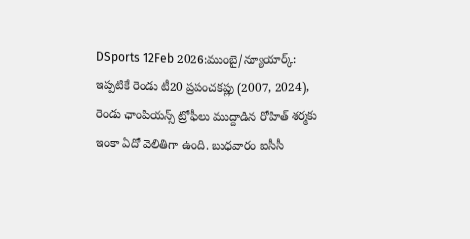DSports 12Feb 2026:ముంబై/న్యూయార్క్: ఇప్పటికే రెండు టీ20 ప్రపంచకప్లు (2007, 2024), రెండు ఛాంపియన్స్ ట్రోఫీలు ముద్దాడిన రోహిత్ శర్మకు ఇంకా ఏదో వెలితిగా ఉంది. బుధవారం ఐసీసీ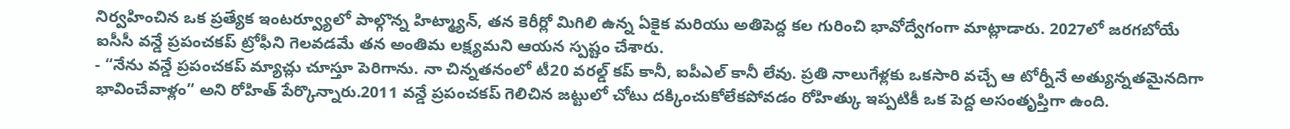నిర్వహించిన ఒక ప్రత్యేక ఇంటర్వ్యూలో పాల్గొన్న హిట్మ్యాన్, తన కెరీర్లో మిగిలి ఉన్న ఏకైక మరియు అతిపెద్ద కల గురించి భావోద్వేగంగా మాట్లాడారు. 2027లో జరగబోయే ఐసీసీ వన్డే ప్రపంచకప్ ట్రోఫీని గెలవడమే తన అంతిమ లక్ష్యమని ఆయన స్పష్టం చేశారు.
- “నేను వన్డే ప్రపంచకప్ మ్యాచ్లు చూస్తూ పెరిగాను. నా చిన్నతనంలో టీ20 వరల్డ్ కప్ కానీ, ఐపీఎల్ కానీ లేవు. ప్రతి నాలుగేళ్లకు ఒకసారి వచ్చే ఆ టోర్నీనే అత్యున్నతమైనదిగా భావించేవాళ్లం” అని రోహిత్ పేర్కొన్నారు.2011 వన్డే ప్రపంచకప్ గెలిచిన జట్టులో చోటు దక్కించుకోలేకపోవడం రోహిత్కు ఇప్పటికీ ఒక పెద్ద అసంతృప్తిగా ఉంది.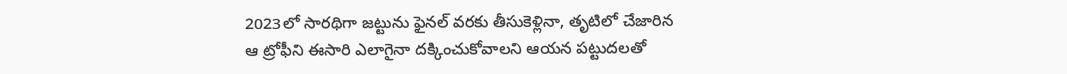2023లో సారథిగా జట్టును ఫైనల్ వరకు తీసుకెళ్లినా, తృటిలో చేజారిన ఆ ట్రోఫీని ఈసారి ఎలాగైనా దక్కించుకోవాలని ఆయన పట్టుదలతో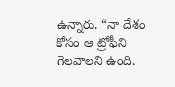ఉన్నారు. “నా దేశం కోసం ఆ ట్రోఫీని గెలవాలని ఉంది.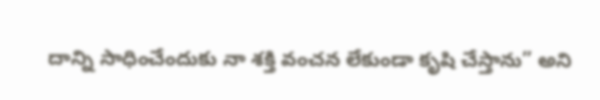దాన్ని సాధించేందుకు నా శక్తి వంచన లేకుండా కృషి చేస్తాను” అని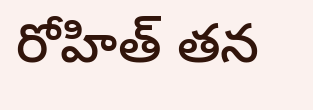రోహిత్ తన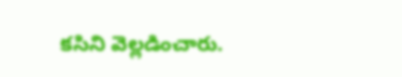కసిని వెల్లడించారు.